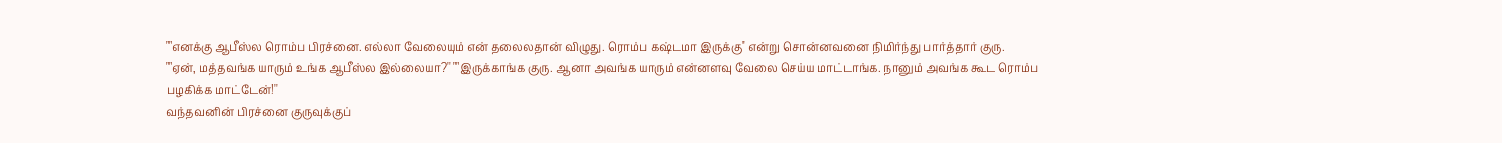""எனக்கு ஆபீஸ்ல ரொம்ப பிரச்னை. எல்லா வேலையும் என் தலைலதான் விழுது. ரொம்ப கஷ்டமா இருக்கு'' என்று சொன்னவனை நிமிர்ந்து பார்த்தார் குரு.
""ஏன், மத்தவங்க யாரும் உங்க ஆபீஸ்ல இல்லையா?'' ""இருக்காங்க குரு. ஆனா அவங்க யாரும் என்னளவு வேலை செய்ய மாட்டாங்க. நானும் அவங்க கூட ரொம்ப பழகிக்க மாட்டேன்!''
வந்தவனின் பிரச்னை குருவுக்குப்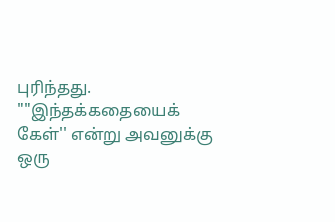புரிந்தது. ""இந்தக்கதையைக் கேள்'' என்று அவனுக்கு ஒரு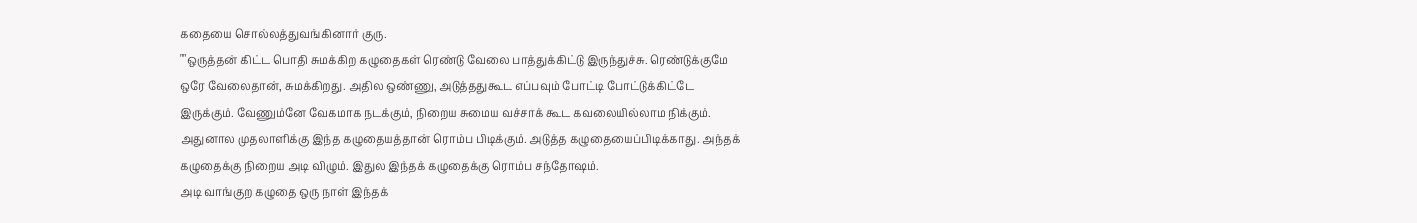கதையை சொல்லத்துவங்கினார் குரு.
""ஒருத்தன் கிட்ட பொதி சுமக்கிற கழுதைகள் ரெண்டு வேலை பாத்துக்கிட்டு இருந்துச்சு. ரெண்டுக்குமே ஒரே வேலைதான், சுமக்கிறது. அதில ஒண்ணு, அடுத்ததுகூட எப்பவும் போட்டி போட்டுக்கிட்டே இருக்கும். வேணும்னே வேகமாக நடக்கும், நிறைய சுமைய வச்சாக் கூட கவலையில்லாம நிக்கும். அதுனால முதலாளிக்கு இந்த கழுதையத்தான் ரொம்ப பிடிக்கும். அடுத்த கழுதையைப்பிடிக்காது. அந்தக் கழுதைக்கு நிறைய அடி விழும். இதுல இந்தக் கழுதைக்கு ரொம்ப சந்தோஷம்.
அடி வாங்குற கழுதை ஒரு நாள் இந்தக்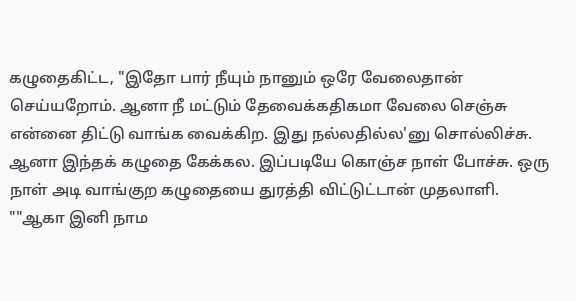கழுதைகிட்ட, "இதோ பார் நீயும் நானும் ஒரே வேலைதான் செய்யறோம். ஆனா நீ மட்டும் தேவைக்கதிகமா வேலை செஞ்சு என்னை திட்டு வாங்க வைக்கிற. இது நல்லதில்ல'னு சொல்லிச்சு. ஆனா இந்தக் கழுதை கேக்கல. இப்படியே கொஞ்ச நாள் போச்சு. ஒரு நாள் அடி வாங்குற கழுதையை துரத்தி விட்டுட்டான் முதலாளி.
""ஆகா இனி நாம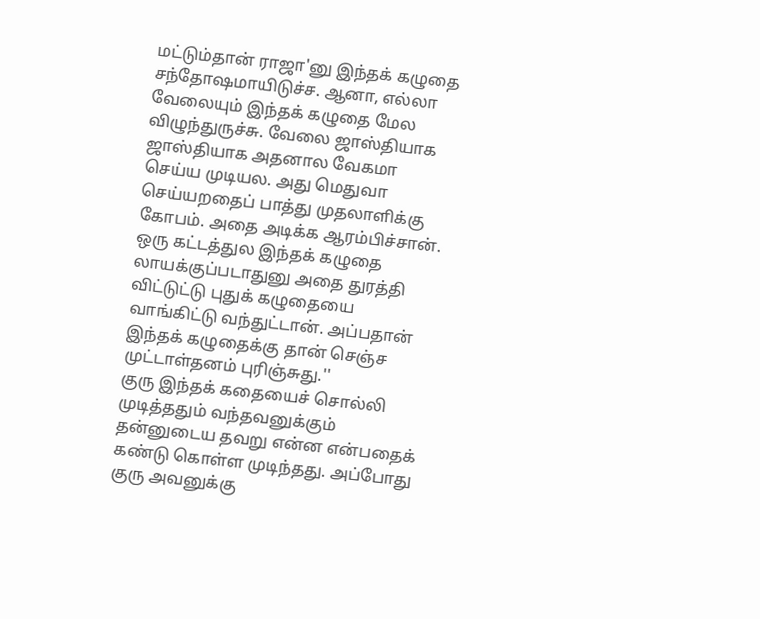மட்டும்தான் ராஜா'னு இந்தக் கழுதை சந்தோஷமாயிடுச்ச. ஆனா, எல்லா வேலையும் இந்தக் கழுதை மேல விழுந்துருச்சு. வேலை ஜாஸ்தியாக ஜாஸ்தியாக அதனால வேகமா செய்ய முடியல. அது மெதுவா செய்யறதைப் பாத்து முதலாளிக்கு கோபம். அதை அடிக்க ஆரம்பிச்சான். ஒரு கட்டத்துல இந்தக் கழுதை லாயக்குப்படாதுனு அதை துரத்தி விட்டுட்டு புதுக் கழுதையை வாங்கிட்டு வந்துட்டான். அப்பதான் இந்தக் கழுதைக்கு தான் செஞ்ச முட்டாள்தனம் புரிஞ்சுது.''
குரு இந்தக் கதையைச் சொல்லி முடித்ததும் வந்தவனுக்கும் தன்னுடைய தவறு என்ன என்பதைக் கண்டு கொள்ள முடிந்தது. அப்போது குரு அவனுக்கு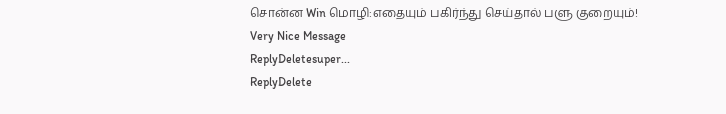சொன்ன Win மொழி:எதையும் பகிர்ந்து செய்தால் பளு குறையும்!
Very Nice Message
ReplyDeletesuper...
ReplyDelete